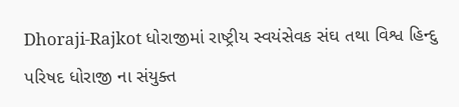Dhoraji-Rajkot ધોરાજીમાં રાષ્ટ્રીય સ્વયંસેવક સંઘ તથા વિશ્વ હિન્દુ પરિષદ ધોરાજી ના સંયુક્ત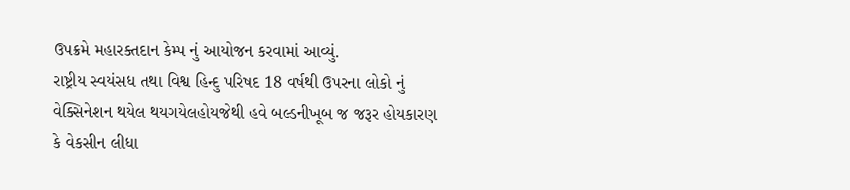ઉપક્રમે મહારક્તદાન કેમ્પ નું આયોજન કરવામાં આવ્યું.
રાષ્ટ્રીય સ્વયંસધ તથા વિશ્વ હિન્દુ પરિષદ 18 વર્ષથી ઉપરના લોકો નું વેક્સિનેશન થયેલ થયગયેલહોયજેથી હવે બલ્ડનીખૂબ જ જરૂર હોયકારણ કે વેકસીન લીધા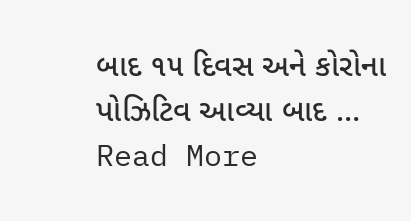બાદ ૧૫ દિવસ અને કોરોના પોઝિટિવ આવ્યા બાદ … Read More